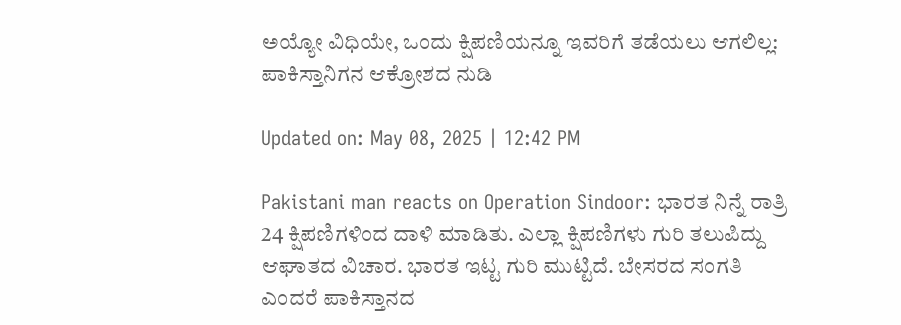ಅಯ್ಯೋ ವಿಧಿಯೇ, ಒಂದು ಕ್ಷಿಪಣಿಯನ್ನೂ ಇವರಿಗೆ ತಡೆಯಲು ಆಗಲಿಲ್ಲ: ಪಾಕಿಸ್ತಾನಿಗನ ಆಕ್ರೋಶದ ನುಡಿ

Updated on: May 08, 2025 | 12:42 PM

Pakistani man reacts on Operation Sindoor: ಭಾರತ ನಿನ್ನೆ ರಾತ್ರಿ 24 ಕ್ಷಿಪಣಿಗಳಿಂದ ದಾಳಿ ಮಾಡಿತು. ಎಲ್ಲಾ ಕ್ಷಿಪಣಿಗಳು ಗುರಿ ತಲುಪಿದ್ದು ಆಘಾತದ ವಿಚಾರ. ಭಾರತ ಇಟ್ಟ ಗುರಿ ಮುಟ್ಟಿದೆ. ಬೇಸರದ ಸಂಗತಿ ಎಂದರೆ ಪಾಕಿಸ್ತಾನದ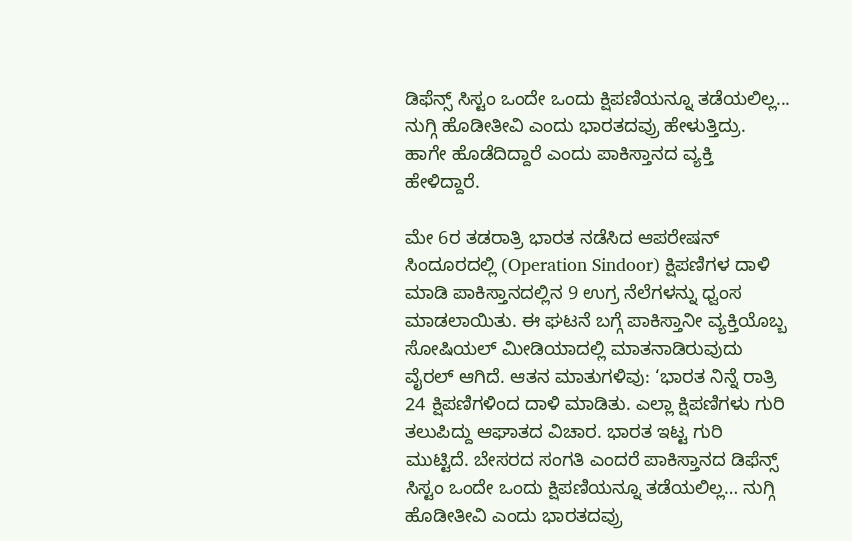ಡಿಫೆನ್ಸ್ ಸಿಸ್ಟಂ ಒಂದೇ ಒಂದು ಕ್ಷಿಪಣಿಯನ್ನೂ ತಡೆಯಲಿಲ್ಲ... ನುಗ್ಗಿ ಹೊಡೀತೀವಿ ಎಂದು ಭಾರತದವ್ರು ಹೇಳುತ್ತಿದ್ರು. ಹಾಗೇ ಹೊಡೆದಿದ್ದಾರೆ ಎಂದು ಪಾಕಿಸ್ತಾನದ ವ್ಯಕ್ತಿ ಹೇಳಿದ್ದಾರೆ.

ಮೇ 6ರ ತಡರಾತ್ರಿ ಭಾರತ ನಡೆಸಿದ ಆಪರೇಷನ್ ಸಿಂದೂರದಲ್ಲಿ (Operation Sindoor) ಕ್ಷಿಪಣಿಗಳ ದಾಳಿ ಮಾಡಿ ಪಾಕಿಸ್ತಾನದಲ್ಲಿನ 9 ಉಗ್ರ ನೆಲೆಗಳನ್ನು ಧ್ವಂಸ ಮಾಡಲಾಯಿತು. ಈ ಘಟನೆ ಬಗ್ಗೆ ಪಾಕಿಸ್ತಾನೀ ವ್ಯಕ್ತಿಯೊಬ್ಬ ಸೋಷಿಯಲ್ ಮೀಡಿಯಾದಲ್ಲಿ ಮಾತನಾಡಿರುವುದು ವೈರಲ್ ಆಗಿದೆ. ಆತನ ಮಾತುಗಳಿವು: ‘ಭಾರತ ನಿನ್ನೆ ರಾತ್ರಿ 24 ಕ್ಷಿಪಣಿಗಳಿಂದ ದಾಳಿ ಮಾಡಿತು. ಎಲ್ಲಾ ಕ್ಷಿಪಣಿಗಳು ಗುರಿ ತಲುಪಿದ್ದು ಆಘಾತದ ವಿಚಾರ. ಭಾರತ ಇಟ್ಟ ಗುರಿ ಮುಟ್ಟಿದೆ. ಬೇಸರದ ಸಂಗತಿ ಎಂದರೆ ಪಾಕಿಸ್ತಾನದ ಡಿಫೆನ್ಸ್ ಸಿಸ್ಟಂ ಒಂದೇ ಒಂದು ಕ್ಷಿಪಣಿಯನ್ನೂ ತಡೆಯಲಿಲ್ಲ… ನುಗ್ಗಿ ಹೊಡೀತೀವಿ ಎಂದು ಭಾರತದವ್ರು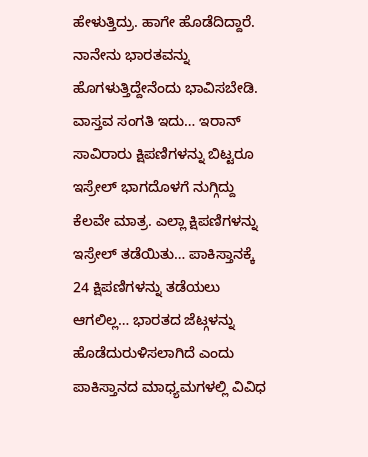ಹೇಳುತ್ತಿದ್ರು. ಹಾಗೇ ಹೊಡೆದಿದ್ದಾರೆ. ನಾನೇನು ಭಾರತವನ್ನು ಹೊಗಳುತ್ತಿದ್ದೇನೆಂದು ಭಾವಿಸಬೇಡಿ. ವಾಸ್ತವ ಸಂಗತಿ ಇದು… ಇರಾನ್ ಸಾವಿರಾರು ಕ್ಷಿಪಣಿಗಳನ್ನು ಬಿಟ್ಟರೂ ಇಸ್ರೇಲ್ ಭಾಗದೊಳಗೆ ನುಗ್ಗಿದ್ದು ಕೆಲವೇ ಮಾತ್ರ. ಎಲ್ಲಾ ಕ್ಷಿಪಣಿಗಳನ್ನು ಇಸ್ರೇಲ್ ತಡೆಯಿತು… ಪಾಕಿಸ್ತಾನಕ್ಕೆ 24 ಕ್ಷಿಪಣಿಗಳನ್ನು ತಡೆಯಲು ಆಗಲಿಲ್ಲ… ಭಾರತದ ಜೆಟ್ಗಳನ್ನು ಹೊಡೆದುರುಳಿಸಲಾಗಿದೆ ಎಂದು ಪಾಕಿಸ್ತಾನದ ಮಾಧ್ಯಮಗಳಲ್ಲಿ ವಿವಿಧ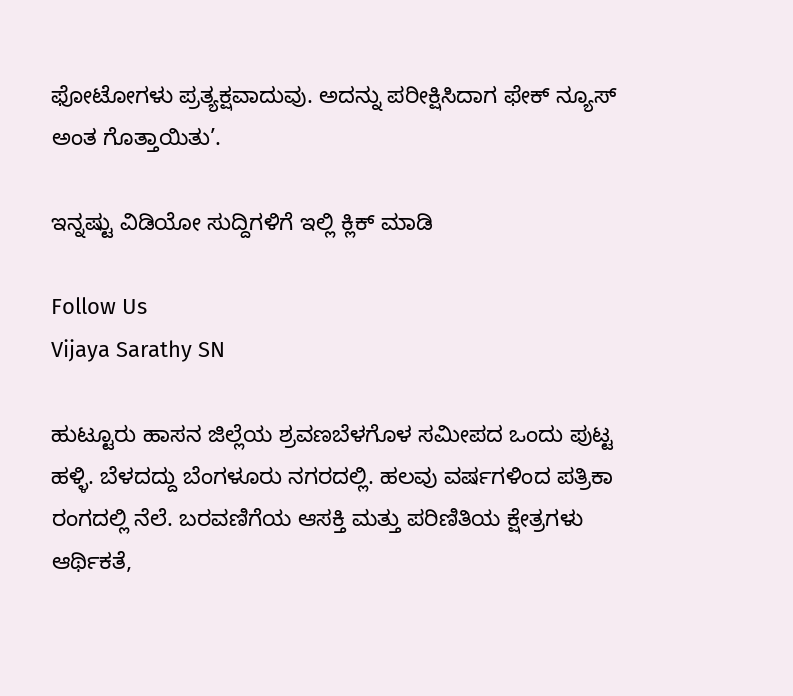ಫೋಟೋಗಳು ಪ್ರತ್ಯಕ್ಷವಾದುವು. ಅದನ್ನು ಪರೀಕ್ಷಿಸಿದಾಗ ಫೇಕ್ ನ್ಯೂಸ್ ಅಂತ ಗೊತ್ತಾಯಿತು’.

ಇನ್ನಷ್ಟು ವಿಡಿಯೋ ಸುದ್ದಿಗಳಿಗೆ ಇಲ್ಲಿ ಕ್ಲಿಕ್ ಮಾಡಿ

Follow Us
Vijaya Sarathy SN

ಹುಟ್ಟೂರು ಹಾಸನ ಜಿಲ್ಲೆಯ ಶ್ರವಣಬೆಳಗೊಳ ಸಮೀಪದ ಒಂದು ಪುಟ್ಟ ಹಳ್ಳಿ. ಬೆಳದದ್ದು ಬೆಂಗಳೂರು ನಗರದಲ್ಲಿ. ಹಲವು ವರ್ಷಗಳಿಂದ ಪತ್ರಿಕಾ ರಂಗದಲ್ಲಿ ನೆಲೆ. ಬರವಣಿಗೆಯ ಆಸಕ್ತಿ ಮತ್ತು ಪರಿಣಿತಿಯ ಕ್ಷೇತ್ರಗಳು ಆರ್ಥಿಕತೆ,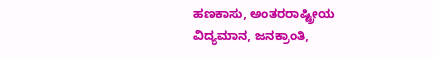ಹಣಕಾಸು, ಅಂತರರಾಷ್ಟ್ರೀಯ ವಿದ್ಯಮಾನ, ಜನಕ್ರಾಂತಿ,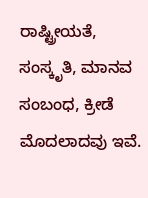ರಾಷ್ಟ್ರೀಯತೆ, ಸಂಸ್ಕೃತಿ, ಮಾನವ ಸಂಬಂಧ, ಕ್ರೀಡೆ ಮೊದಲಾದವು ಇವೆ.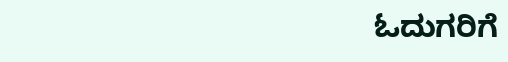ಓದುಗರಿಗೆ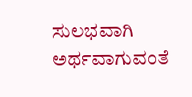ಸುಲಭವಾಗಿ ಅರ್ಥವಾಗುವಂತೆ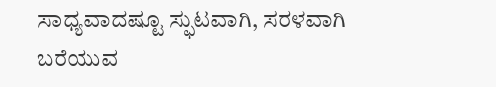ಸಾಧ್ಯವಾದಷ್ಟೂ ಸ್ಫುಟವಾಗಿ, ಸರಳವಾಗಿ ಬರೆಯುವ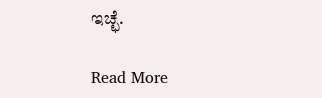ಇಚ್ಛೆ.

Read More